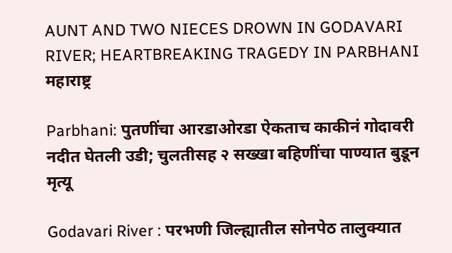AUNT AND TWO NIECES DROWN IN GODAVARI RIVER; HEARTBREAKING TRAGEDY IN PARBHANI
महाराष्ट्र

Parbhani: पुतणींचा आरडाओरडा ऐकताच काकीनं गोदावरी नदीत घेतली उडी; चुलतीसह २ सख्खा बहिणींचा पाण्यात बुडून मृत्यू

Godavari River : परभणी जिल्ह्यातील सोनपेठ तालुक्यात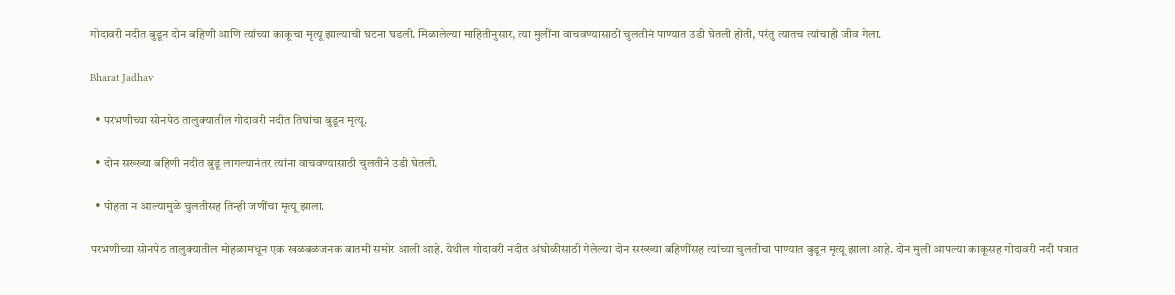गोदावरी नदीत बुडून दोन बहिणी आणि त्यांच्या काकूचा मृत्यू झाल्याची घटना घडली. मिळालेल्या माहितीनुसार, त्या मुलींना वाचवण्यासाठी चुलतीनं पाण्यात उडी घेतली होती, परंतु त्यातच त्यांचाही जीव गेला.

Bharat Jadhav

  • परभणीच्या सोनपेठ तालुक्यातील गोदावरी नदीत तिघांचा बुडून मृत्यू.

  • दोन सख्ख्या बहिणी नदीत बुडू लागल्यानंतर त्यांना वाचवण्यासाठी चुलतीने उडी घेतली.

  • पोहता न आल्यामुळे चुलतीसह तिन्ही जणींचा मृत्यू झाला.

परभणीच्या सोनपेठ तालुक्यातील मोहळामधून एक खळबळजनक बातमी समोर आली आहे. येथील गोदावरी नदीत अंघोळीसाठी गेलेल्या दोन सख्ख्या बहिणींसह त्यांच्या चुलतीचा पाण्यात बुडून मृत्यू झाला आहे. दोन मुली आपल्या काकूसह गोदावरी नदी पत्रात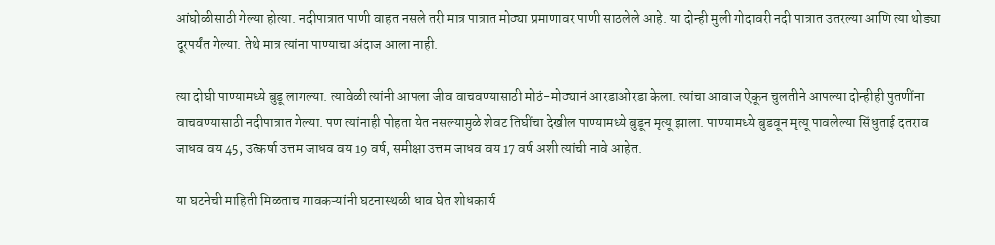आंघोळीसाठी गेल्या होत्या. नदीपात्रात पाणी वाहत नसले तरी मात्र पात्रात मोठ्या प्रमाणावर पाणी साठलेले आहे. या दोन्ही मुली गोदावरी नदी पात्रात उतरल्या आणि त्या थोड्या दूरपर्यंत गेल्या. तेथे मात्र त्यांना पाण्याचा अंदाज आला नाही.

त्या दोघी पाण्यामध्ये बुडू लागल्या. त्यावेळी त्यांनी आपला जीव वाचवण्यासाठी मोठं-मोठ्यानं आरडाओरडा केला. त्यांचा आवाज ऐकून चुलतीने आपल्या दोन्हीही पुतणींना वाचवण्यासाठी नदीपात्रात गेल्या. पण त्यांनाही पोहता येत नसल्यामुळे शेवट तिघींचा देखील पाण्यामध्ये बुडून मृत्यू झाला. पाण्यामध्ये बुडवून मृत्यू पावलेल्या सिंधुताई दतराव जाधव वय 45, उत्कर्षा उत्तम जाधव वय 19 वर्ष, समीक्षा उत्तम जाधव वय 17 वर्ष अशी त्यांची नावे आहेत.

या घटनेची माहिती मिळताच गावकऱ्यांनी घटनास्थळी धाव घेत शोधकार्य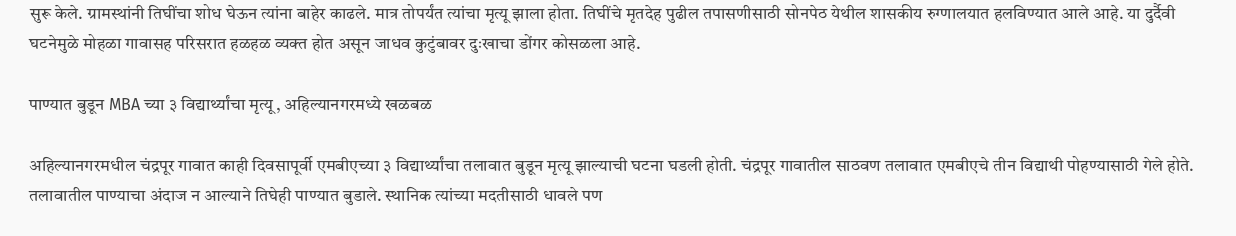सुरू केले. ग्रामस्थांनी तिघींचा शोध घेऊन त्यांना बाहेर काढले. मात्र तोपर्यंत त्यांचा मृत्यू झाला होता. तिघींचे मृतदेह पुढील तपासणीसाठी सोनपेठ येथील शासकीय रुग्णालयात हलविण्यात आले आहे. या दुर्दैवी घटनेमुळे मोहळा गावासह परिसरात हळहळ व्यक्त होत असून जाधव कुटुंबावर दुःखाचा डोंगर कोसळला आहे.

पाण्यात बुडून MBA च्या ३ विद्यार्थ्यांचा मृत्यू, अहिल्यानगरमध्ये खळबळ

अहिल्यानगरमधील चंद्रपूर गावात काही दिवसापूर्वी एमबीएच्या ३ विद्यार्थ्यांचा तलावात बुडून मृत्यू झाल्याची घटना घडली होती. चंद्रपूर गावातील साठवण तलावात एमबीएचे तीन विद्याथी पोहण्यासाठी गेले होते. तलावातील पाण्याचा अंदाज न आल्याने तिघेही पाण्यात बुडाले. स्थानिक त्यांच्या मदतीसाठी धावले पण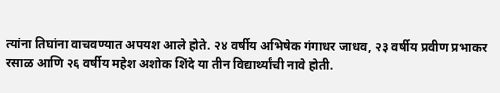त्यांना तिघांना वाचवण्यात अपयश आले होते. २४ वर्षीय अभिषेक गंगाधर जाधव, २३ वर्षीय प्रवीण प्रभाकर रसाळ आणि २६ वर्षीय महेश अशोक शिंदे या तीन विद्यार्थ्यांची नावे होती.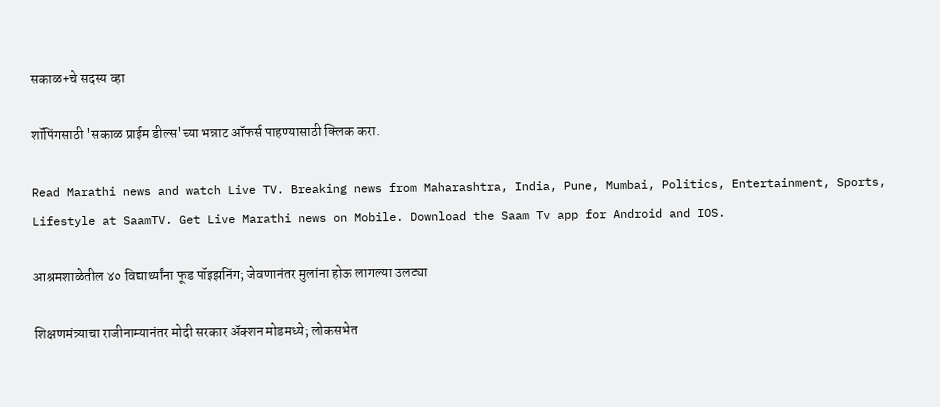सकाळ+चे सदस्य व्हा

शॉपिंगसाठी 'सकाळ प्राईम डील्स'च्या भन्नाट ऑफर्स पाहण्यासाठी क्लिक करा.

Read Marathi news and watch Live TV. Breaking news from Maharashtra, India, Pune, Mumbai, Politics, Entertainment, Sports, Lifestyle at SaamTV. Get Live Marathi news on Mobile. Download the Saam Tv app for Android and IOS.

आश्रमशाळेतील ४० विद्यार्थ्यांना फूड पॉइझनिंग; जेवणानंतर मुलांना होऊ लागल्या उलट्या

शिक्षणमंत्र्याचा राजीनाम्यानंतर मोदी सरकार अ‍ॅक्शन मोडमध्ये; लोकसभेत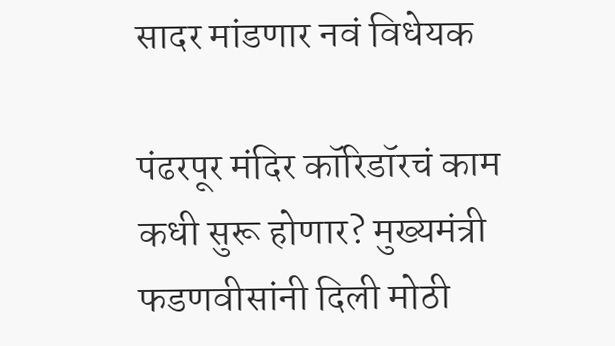सादर मांडणार नवं विधेयक

पंढरपूर मंदिर कॉरिडॉरचं काम कधी सुरू होणार? मुख्यमंत्री फडणवीसांनी दिली मोठी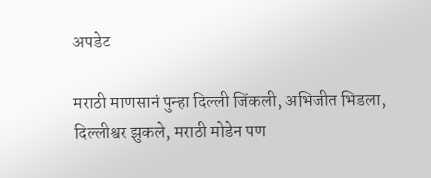अपडेट

मराठी माणसानं पुन्हा दिल्ली जिंकली, अभिजीत भिडला, दिल्लीश्वर झुकले, मराठी मोडेन पण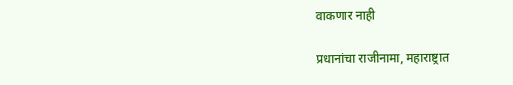वाकणार नाही

प्रधानांचा राजीनामा, महाराष्ट्रात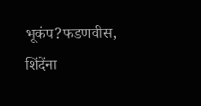भूकंप?फडणवीस, शिंदेंना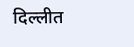दिल्लीत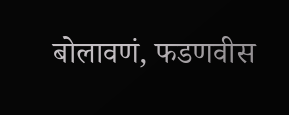बोलावणं, फडणवीस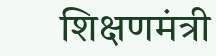शिक्षणमंत्री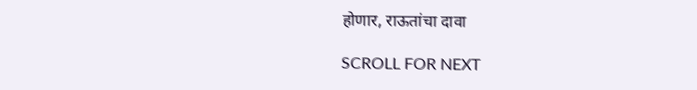होणार, राऊतांचा दावा

SCROLL FOR NEXT